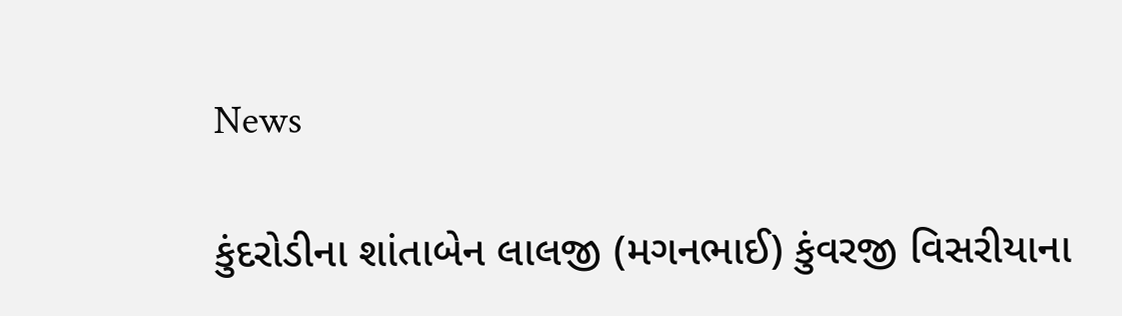News

કુંદરોડીના શાંતાબેન લાલજી (મગનભાઈ) કુંવરજી વિસરીયાના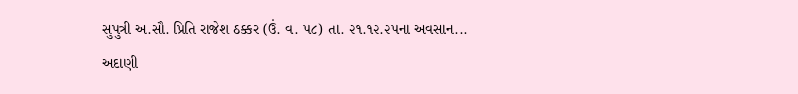સુપુત્રી અ.સૌ. પ્રિતિ રાજેશ ઠક્કર (ઉં. વ. ૫૮) તા. ૨૧.૧૨.૨૫ના અવસાન...
અદાણી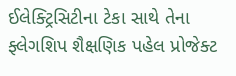ઈલેક્ટ્રિસિટીના ટેકા સાથે તેના ફ્લેગશિપ શૈક્ષણિક પહેલ પ્રોજેક્ટ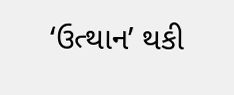‘ઉત્થાન’ થકી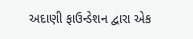અદાણી ફાઉન્ડેશન દ્વારા એક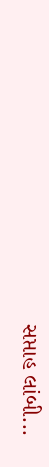સપ્તાહ લાંબી...